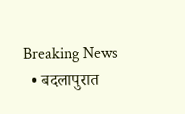Breaking News
  • बदलापुरात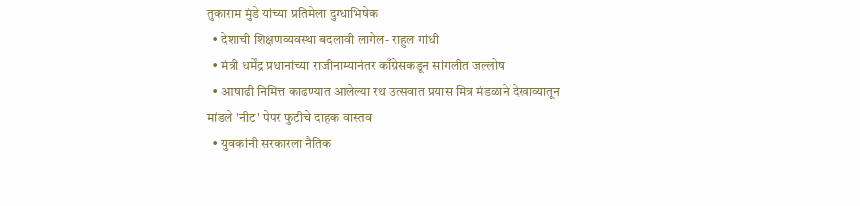तुकाराम मुंडे यांच्या प्रतिमेला दुग्धाभिषेक
  • देशाची शिक्षणव्यवस्था बदलावी लागेल- राहुल गांधी
  • मंत्री धर्मेंद्र प्रधानांच्या राजीनाम्यानंतर काँग्रेसकडून सांगलीत जल्लोष
  • आषाढी निमित्त काढण्यात आलेल्या रथ उत्सवात प्रयास मित्र मंडळाने देखाव्यातून मांडले 'नीट' पेपर फुटीचे दाहक वास्तव
  • युवकांनी सरकारला नैतिक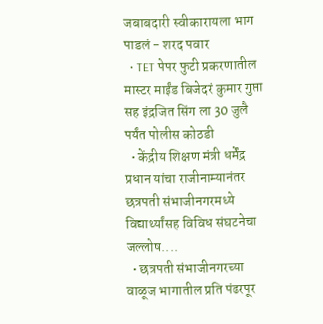जबाबदारी स्वीकारायला भाग पाडलं - शरद पवार
  • TET पेपर फुटी प्रकरणातील मास्टर माईंड बिजेदरं कुमार गुप्ता सह इंद्रजित सिंग ला 30 जुलै पर्यंत पोलीस कोठडी
  • केंद्रीय शिक्षण मंत्री धर्मेंद्र प्रधान यांचा राजीनाम्यानंतर छत्रपती संभाजीनगरमध्ये विद्यार्थ्यांसह विविध संघटनेचा जल्लोष....
  • छत्रपती संभाजीनगरच्या वाळूज भागातील प्रति पंढरपूर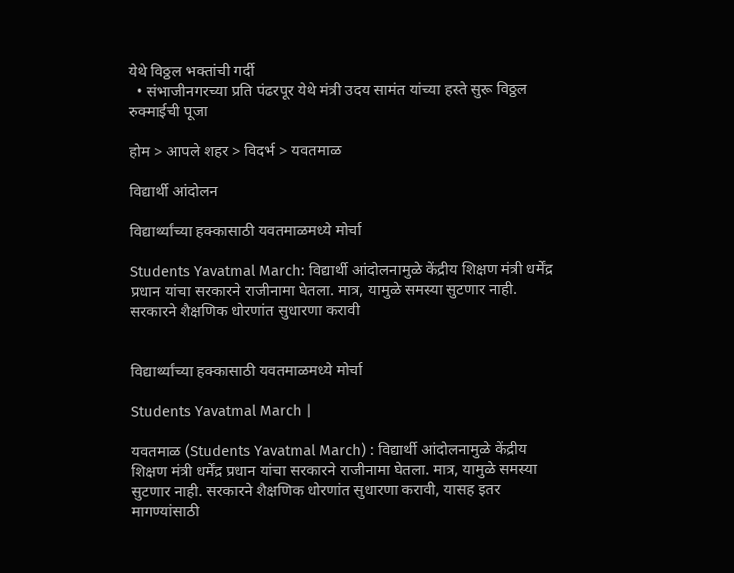येथे विठ्ठल भक्तांची गर्दी
  • संभाजीनगरच्या प्रति पंढरपूर येथे मंत्री उदय सामंत यांच्या हस्ते सुरू विठ्ठल रुक्माईची पूजा

होम > आपले शहर > विदर्भ > यवतमाळ

विद्यार्थी आंदोलन

विद्यार्थ्यांच्या हक्कासाठी यवतमाळमध्ये मोर्चा

Students Yavatmal March: विद्यार्थी आंदोलनामुळे केंद्रीय शिक्षण मंत्री धर्मेंद्र प्रधान यांचा सरकारने राजीनामा घेतला. मात्र, यामुळे समस्या सुटणार नाही. सरकारने शैक्षणिक धोरणांत सुधारणा करावी


विद्यार्थ्यांच्या हक्कासाठी यवतमाळमध्ये मोर्चा

Students Yavatmal March |

यवतमाळ (Students Yavatmal March) : विद्यार्थी आंदोलनामुळे केंद्रीय शिक्षण मंत्री धर्मेंद्र प्रधान यांचा सरकारने राजीनामा घेतला. मात्र, यामुळे समस्या सुटणार नाही. सरकारने शैक्षणिक धोरणांत सुधारणा करावी, यासह इतर मागण्यांसाठी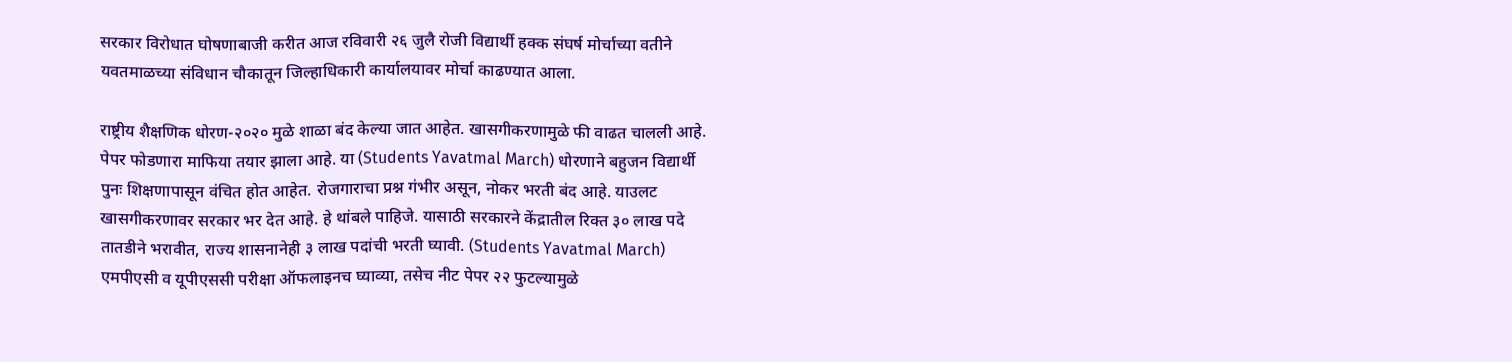सरकार विरोधात घोषणाबाजी करीत आज रविवारी २६ जुलै रोजी विद्यार्थी हक्क संघर्ष मोर्चाच्या वतीने यवतमाळच्या संविधान चौकातून जिल्हाधिकारी कार्यालयावर मोर्चा काढण्यात आला.

राष्ट्रीय शैक्षणिक धोरण-२०२० मुळे शाळा बंद केल्या जात आहेत. खासगीकरणामुळे फी वाढत चालली आहे. पेपर फोडणारा माफिया तयार झाला आहे. या (Students Yavatmal March) धोरणाने बहुजन विद्यार्थी पुनः शिक्षणापासून वंचित होत आहेत. रोजगाराचा प्रश्न गंभीर असून, नोकर भरती बंद आहे. याउलट खासगीकरणावर सरकार भर देत आहे. हे थांबले पाहिजे. यासाठी सरकारने केंद्रातील रिक्त ३० लाख पदे तातडीने भरावीत, राज्य शासनानेही ३ लाख पदांची भरती घ्यावी. (Students Yavatmal March) एमपीएसी व यूपीएससी परीक्षा ऑफलाइनच घ्याव्या, तसेच नीट पेपर २२ फुटल्यामुळे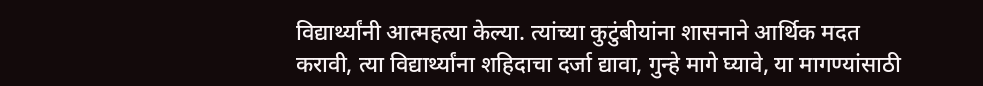विद्यार्थ्यांनी आत्महत्या केल्या. त्यांच्या कुटुंबीयांना शासनाने आर्थिक मदत करावी, त्या विद्यार्थ्यांना शहिदाचा दर्जा द्यावा, गुन्हे मागे घ्यावे, या मागण्यांसाठी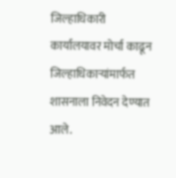जिल्हाधिकारी कार्यालयावर मोर्चा काढून जिल्हाधिकाऱ्यांमार्फत शासनाला निवेदन देण्यात आले.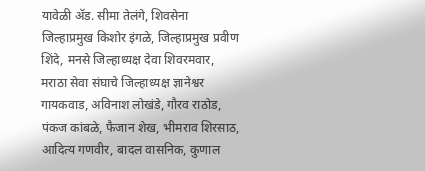यावेळी ॲड. सीमा तेलंगे, शिवसेना जिल्हाप्रमुख किशोर इंगळे, जिल्हाप्रमुख प्रवीण शिंदे, मनसे जिल्हाध्यक्ष देवा शिवरमवार, मराठा सेवा संघाचे जिल्हाध्यक्ष ज्ञानेश्वर गायकवाड, अविनाश लोखंडे, गौरव राठोड, पंकज कांबळे, फैजान शेख, भीमराव शिरसाठ, आदित्य गणवीर, बादल वासनिक, कुणाल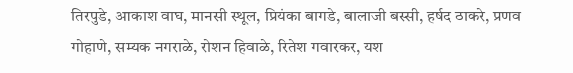तिरपुडे, आकाश वाघ, मानसी स्थूल, प्रियंका बागडे, बालाजी बस्सी, हर्षद ठाकरे, प्रणव गोहाणे, सम्यक नगराळे, रोशन हिवाळे, रितेश गवारकर, यश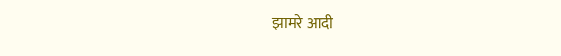झामरे आदी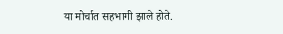या मोर्चात सहभागी झाले होते.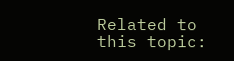Related to this topic: